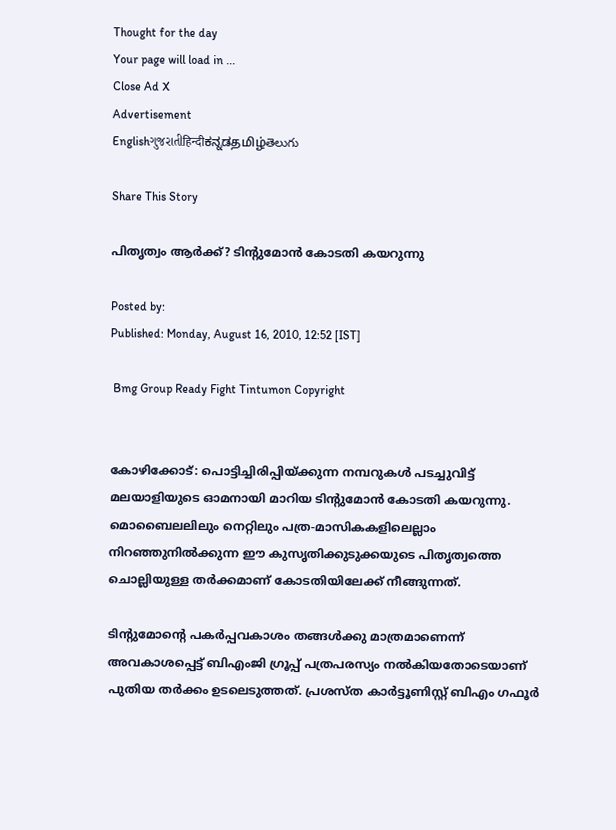Thought for the day
Your page will load in ...
Close Ad X
Advertisement
Englishગુજરાતીहिन्दीಕನ್ನಡதமிழ்తెలుగు

Share This Story

പിതൃത്വം ആര്‍ക്ക്? ടിന്റുമോന്‍ കോടതി കയറുന്നു

Posted by:
Published: Monday, August 16, 2010, 12:52 [IST]

 Bmg Group Ready Fight Tintumon Copyright


കോഴിക്കോട്: പൊട്ടിച്ചിരിപ്പിയ്ക്കുന്ന നമ്പറുകള്‍ പടച്ചുവിട്ട് മലയാളിയുടെ ഓമനായി മാറിയ ടിന്റുമോന്‍ കോടതി കയറുന്നു. മൊബൈലലിലും നെറ്റിലും പത്ര-മാസികകളിലെല്ലാം നിറഞ്ഞുനില്‍ക്കുന്ന ഈ കുസൃതിക്കുടുക്കയുടെ പിതൃത്വത്തെ ചൊല്ലിയുള്ള തര്‍ക്കമാണ് കോടതിയിലേക്ക് നീങ്ങുന്നത്.

ടിന്റുമോന്റെ പകര്‍പ്പവകാശം തങ്ങള്‍ക്കു മാത്രമാണെന്ന് അവകാശപ്പെട്ട് ബിഎംജി ഗ്രൂപ്പ് പത്രപരസ്യം നല്‍കിയതോടെയാണ് പുതിയ തര്‍ക്കം ഉടലെടുത്തത്. പ്രശസ്ത കാര്‍ട്ടൂണിസ്റ്റ് ബിഎം ഗഫൂര്‍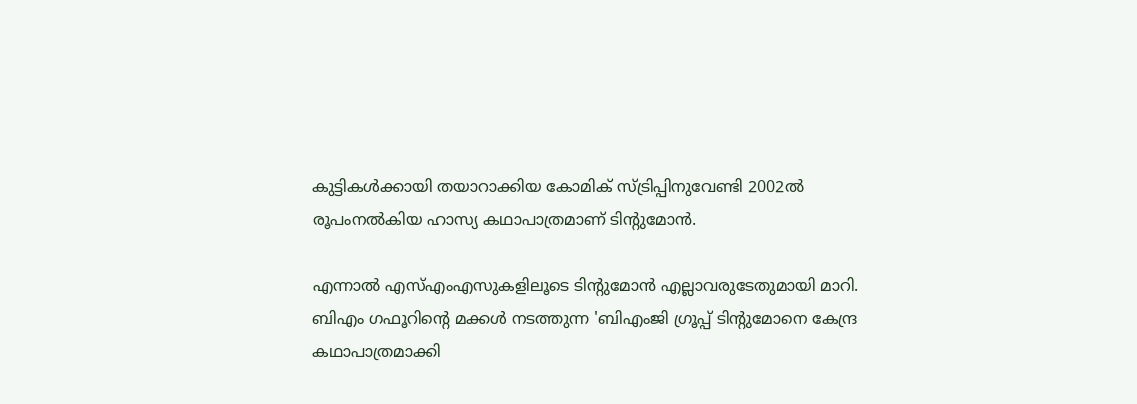കുട്ടികള്‍ക്കായി തയാറാക്കിയ കോമിക് സ്ട്രിപ്പിനുവേണ്ടി 2002ല്‍ രൂപംനല്‍കിയ ഹാസ്യ കഥാപാത്രമാണ് ടിന്റുമോന്‍.

എന്നാല്‍ എസ്എംഎസുകളിലൂടെ ടിന്റുമോന്‍ എല്ലാവരുടേതുമായി മാറി. ബിഎം ഗഫൂറിന്റെ മക്കള്‍ നടത്തുന്ന 'ബിഎംജി ഗ്രൂപ്പ് ടിന്റുമോനെ കേന്ദ്ര കഥാപാത്രമാക്കി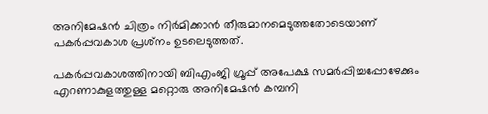അനിമേഷന്‍ ചിത്രം നിര്‍മിക്കാന്‍ തീരുമാനമെടുത്തതോടെയാണ് പകര്‍പ്പവകാശ പ്രശ്‌നം ഉടലെടുത്തത്.

പകര്‍പ്പവകാശത്തിനായി ബിഎംജി ഗ്രൂപ്പ് അപേക്ഷ സമര്‍പ്പിച്ചപ്പോഴേക്കും എറണാകുളത്തുള്ള മറ്റൊരു അനിമേഷന്‍ കമ്പനി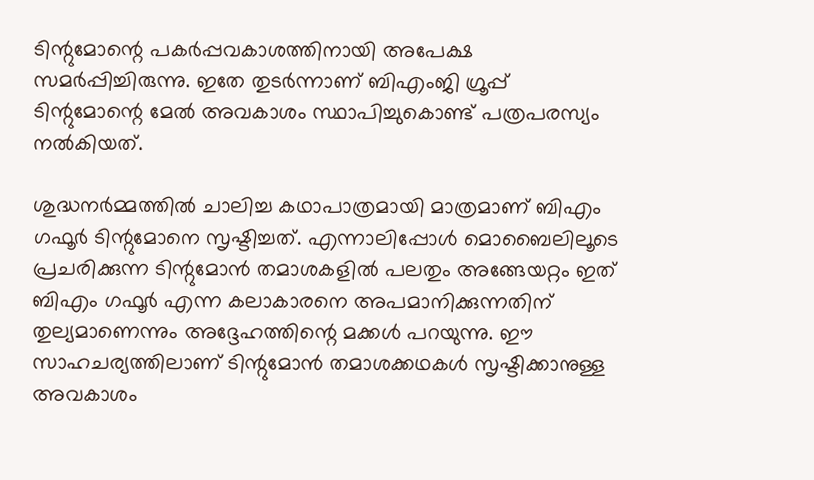ടിന്റുമോന്റെ പകര്‍പ്പവകാശത്തിനായി അപേക്ഷ സമര്‍പ്പിച്ചിരുന്നു. ഇതേ തുടര്‍ന്നാണ് ബിഎംജി ഗ്രൂപ്പ് ടിന്റുമോന്റെ മേല്‍ അവകാശം സ്ഥാപിച്ചുകൊണ്ട് പത്രപരസ്യം നല്‍കിയത്.

ശുദ്ധനര്‍മ്മത്തില്‍ ചാലിച്ച കഥാപാത്രമായി മാത്രമാണ് ബിഎം ഗഫൂര്‍ ടിന്റുമോനെ സൃഷ്ടിച്ചത്. എന്നാലിപ്പോള്‍ മൊബൈലിലൂടെ പ്രചരിക്കുന്ന ടിന്റുമോന്‍ തമാശകളില്‍ പലതും അങ്ങേയറ്റം ഇത് ബിഎം ഗഫൂര്‍ എന്ന കലാകാരനെ അപമാനിക്കുന്നതിന് തുല്യമാണെന്നും അദ്ദേഹത്തിന്റെ മക്കള്‍ പറയുന്നു. ഈ സാഹചര്യത്തിലാണ് ടിന്റുമോന്‍ തമാശക്കഥകള്‍ സൃഷ്ടിക്കാനുള്ള അവകാശം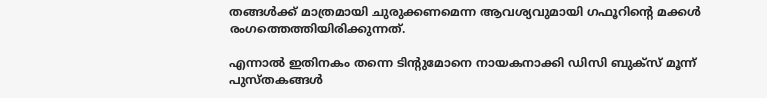തങ്ങള്‍ക്ക് മാത്രമായി ചുരുക്കണമെന്ന ആവശ്യവുമായി ഗഫൂറിന്റെ മക്കള്‍ രംഗത്തെത്തിയിരിക്കുന്നത്.

എന്നാല്‍ ഇതിനകം തന്നെ ടിന്റുമോനെ നായകനാക്കി ഡിസി ബുക്‌സ് മൂന്ന് പുസ്തകങ്ങള്‍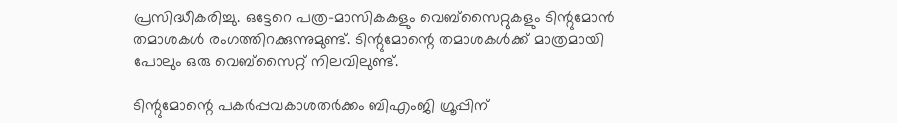പ്രസിദ്ധീകരിച്ചു. ഒട്ടേറെ പത്ര-മാസികകളും വെബ്‌സൈറ്റുകളും ടിന്റുമോന്‍ തമാശകള്‍ രംഗത്തിറക്കുന്നുമുണ്ട്. ടിന്റുമോന്റെ തമാശകള്‍ക്ക് മാത്രമായി പോലും ഒരു വെബ്‌സൈറ്റ് നിലവിലുണ്ട്.

ടിന്റുമോന്റെ പകര്‍പ്പവകാശതര്‍ക്കം ബിഎംജി ഗ്രൂപ്പിന്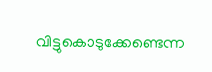വിട്ടുകൊടുക്കേണ്ടെന്ന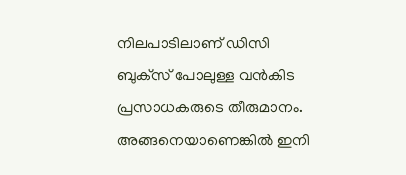നിലപാടിലാണ് ഡിസി ബുക്‌സ് പോലുള്ള വന്‍കിട പ്രസാധകരുടെ തീരുമാനം. അങ്ങനെയാണെങ്കില്‍ ഇനി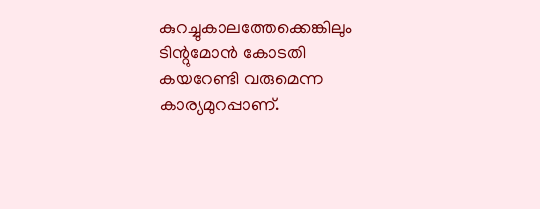കുറച്ചുകാലത്തേക്കെങ്കിലും ടിന്റുമോന്‍ കോടതി കയറേണ്ടി വരുമെന്ന കാര്യമുറപ്പാണ്.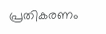പ്രതികരണം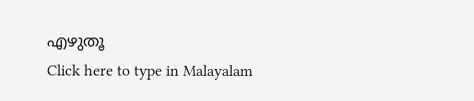എഴുതൂ
Click here to type in Malayalam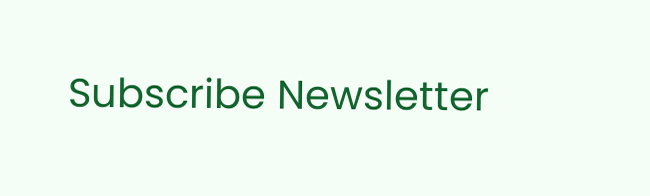Subscribe Newsletter